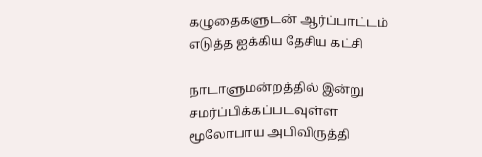கழுதைகளுடன் ஆர்ப்பாட்டம் எடுத்த ஐக்கிய தேசிய கட்சி

நாடாளுமன்றத்தில் இன்று சமர்ப்பிக்கப்படவுள்ள மூலோபாய அபிவிருத்தி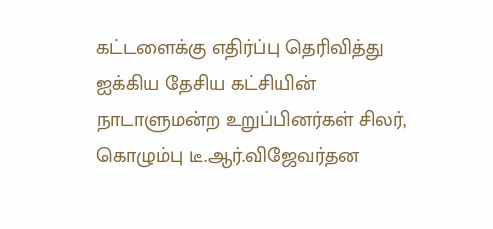கட்டளைக்கு எதிர்ப்பு தெரிவித்து ஐக்கிய தேசிய கட்சியின் நாடாளுமன்ற உறுப்பினர்கள் சிலர், கொழும்பு டீ.ஆர்.விஜேவர்தன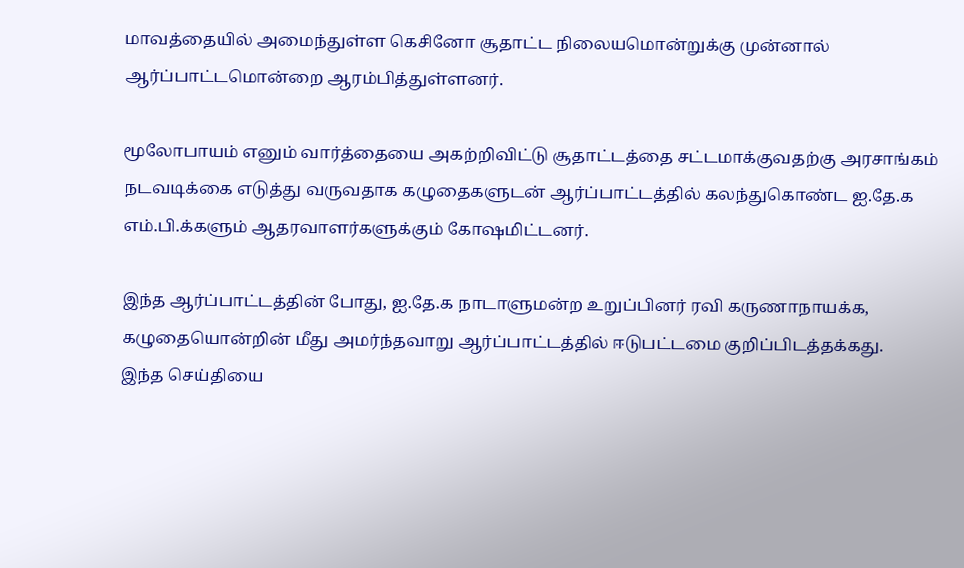மாவத்தையில் அமைந்துள்ள கெசினோ சூதாட்ட நிலையமொன்றுக்கு முன்னால் ஆர்ப்பாட்டமொன்றை ஆரம்பித்துள்ளனர்.

மூலோபாயம் எனும் வார்த்தையை அகற்றிவிட்டு சூதாட்டத்தை சட்டமாக்குவதற்கு அரசாங்கம் நடவடிக்கை எடுத்து வருவதாக கழுதைகளுடன் ஆர்ப்பாட்டத்தில் கலந்துகொண்ட ஐ.தே.க எம்.பி.க்களும் ஆதரவாளர்களுக்கும் கோஷமிட்டனர்.

இந்த ஆர்ப்பாட்டத்தின் போது, ஐ.தே.க நாடாளுமன்ற உறுப்பினர் ரவி கருணாநாயக்க, கழுதையொன்றின் மீது அமர்ந்தவாறு ஆர்ப்பாட்டத்தில் ஈடுபட்டமை குறிப்பிடத்தக்கது.
இந்த செய்தியை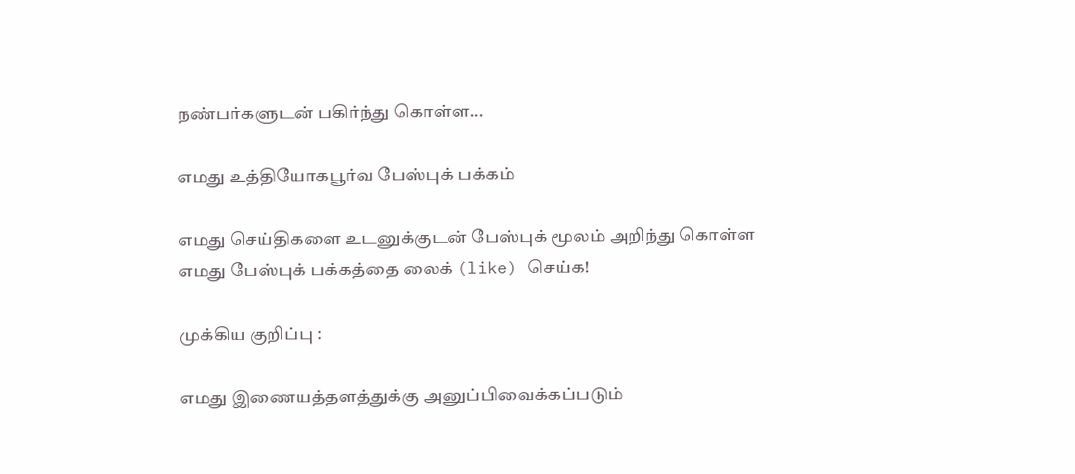நண்பர்களுடன் பகிர்ந்து கொள்ள...

எமது உத்தியோகபூர்வ பேஸ்புக் பக்கம்

எமது செய்திகளை உடனுக்குடன் பேஸ்புக் மூலம் அறிந்து கொள்ள எமது பேஸ்புக் பக்கத்தை லைக் (like) செய்க!

முக்கிய குறிப்பு :

எமது இணையத்தளத்துக்கு அனுப்பிவைக்கப்படும்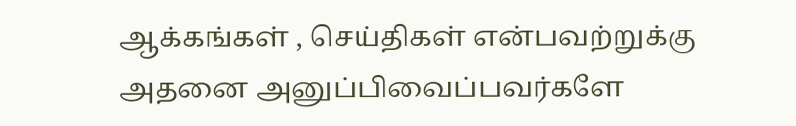ஆக்கங்கள் , செய்திகள் என்பவற்றுக்கு அதனை அனுப்பிவைப்பவர்களே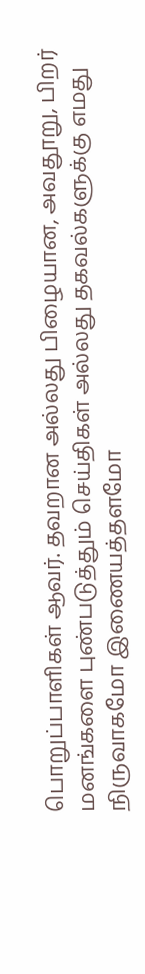பொறுப்பாளிகள் ஆவர். தவறான அல்லது பிழையான, அவதூறு, பிறர் மனங்களை புண்படுத்தும் செய்திகள் அல்லது தகவல்களுக்கு எமது நிருவாகமோ இணையத்தளமோ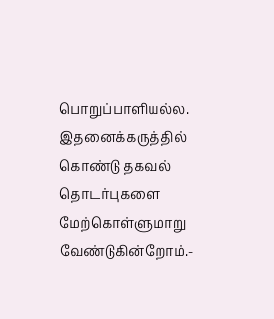பொறுப்பாளியல்ல. இதனைக்கருத்தில் கொண்டு தகவல் தொடர்புகளை மேற்கொள்ளுமாறு வேண்டுகின்றோம்.-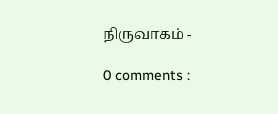நிருவாகம் -

0 comments :